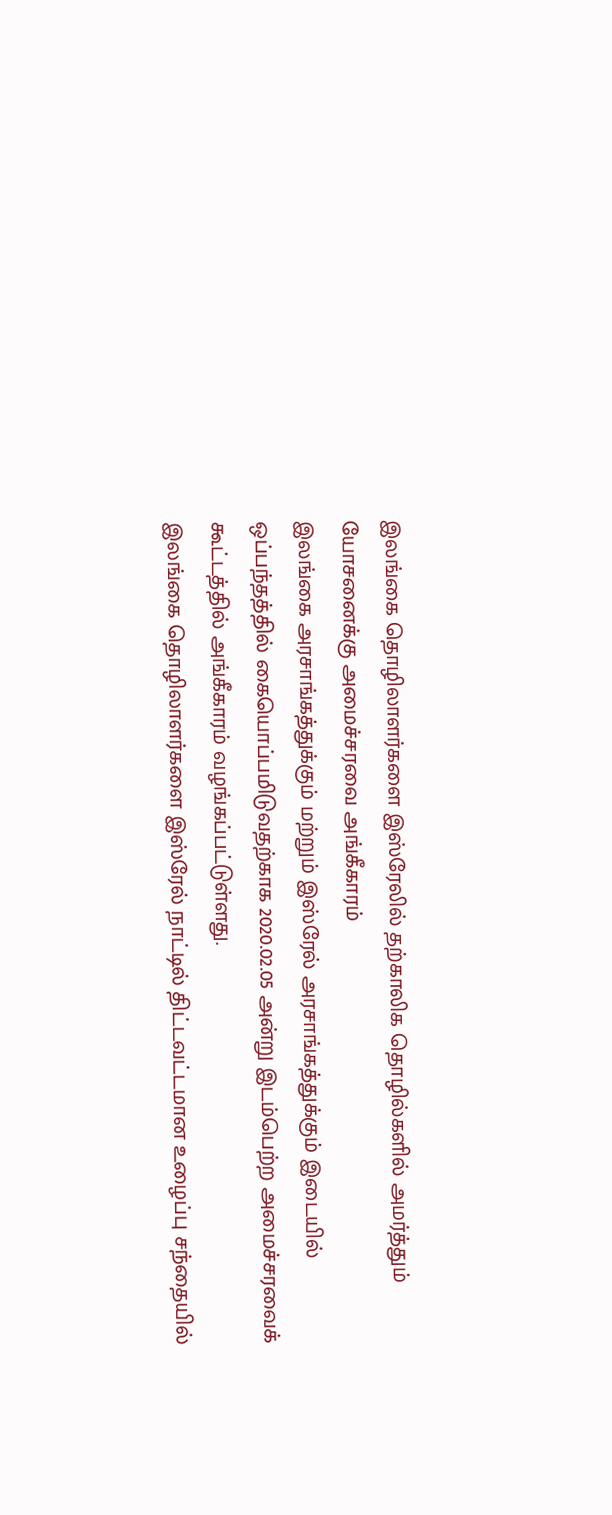இலங்கை தொழிலாளர்களை இஸ்ரேலில் தற்காலிக தொழில்களில் அமர்த்தும் யோசனைக்கு அமைச்சரவை அங்கீகாரம்
இலங்கை அரசாங்கத்துக்கும் மற்றும் இஸ்ரேல் அரசாங்கத்துக்கும் இடையில் ஒப்பந்தத்தில் கையொப்பமிடுவதற்காக 2020.02.05 அன்று இடம்பெற்ற அமைச்சரவைக் கூட்டத்தில் அங்கீகாரம் வழங்கப்பட்டுள்ளது.
இலங்கை தொழிலாளர்களை இஸ்ரேல் நாட்டில் திட்டவட்டமான உழைப்பு சந்தையில்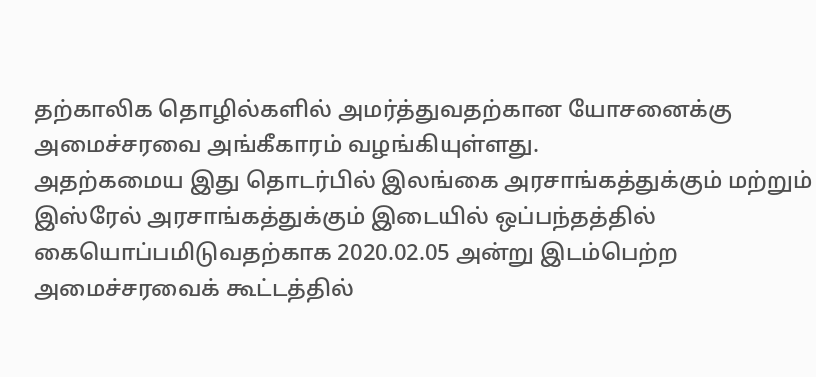தற்காலிக தொழில்களில் அமர்த்துவதற்கான யோசனைக்கு அமைச்சரவை அங்கீகாரம் வழங்கியுள்ளது.
அதற்கமைய இது தொடர்பில் இலங்கை அரசாங்கத்துக்கும் மற்றும் இஸ்ரேல் அரசாங்கத்துக்கும் இடையில் ஒப்பந்தத்தில் கையொப்பமிடுவதற்காக 2020.02.05 அன்று இடம்பெற்ற அமைச்சரவைக் கூட்டத்தில்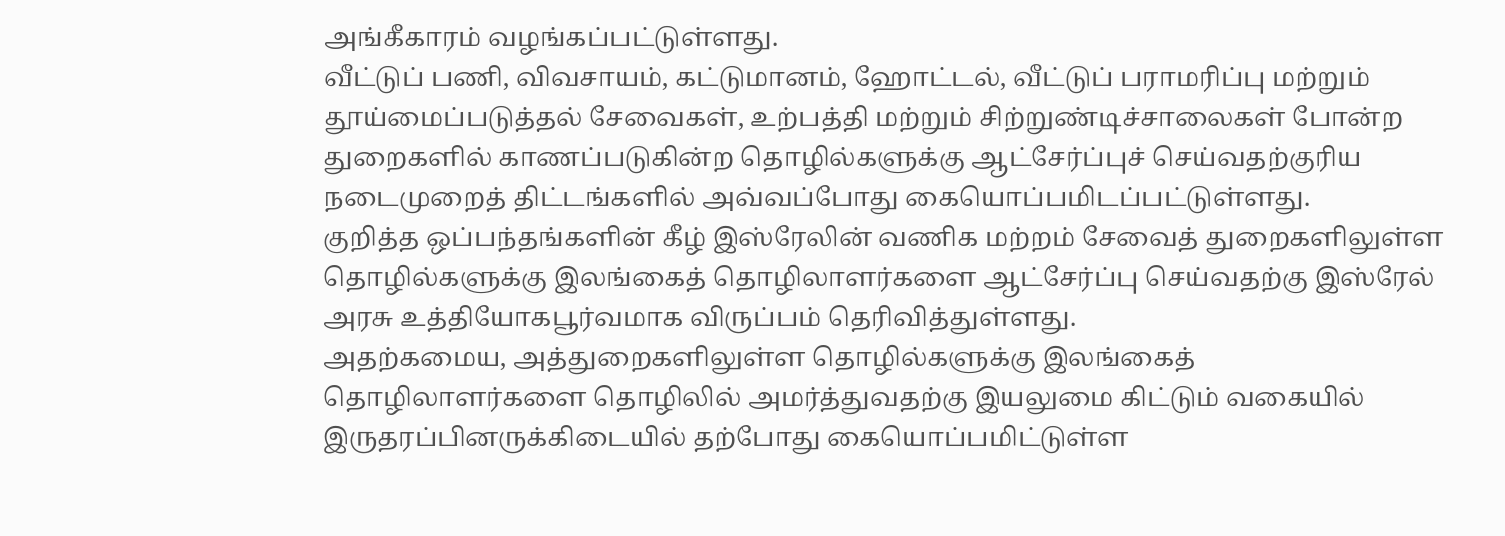அங்கீகாரம் வழங்கப்பட்டுள்ளது.
வீட்டுப் பணி, விவசாயம், கட்டுமானம், ஹோட்டல், வீட்டுப் பராமரிப்பு மற்றும் தூய்மைப்படுத்தல் சேவைகள், உற்பத்தி மற்றும் சிற்றுண்டிச்சாலைகள் போன்ற துறைகளில் காணப்படுகின்ற தொழில்களுக்கு ஆட்சேர்ப்புச் செய்வதற்குரிய நடைமுறைத் திட்டங்களில் அவ்வப்போது கையொப்பமிடப்பட்டுள்ளது.
குறித்த ஒப்பந்தங்களின் கீழ் இஸ்ரேலின் வணிக மற்றம் சேவைத் துறைகளிலுள்ள தொழில்களுக்கு இலங்கைத் தொழிலாளர்களை ஆட்சேர்ப்பு செய்வதற்கு இஸ்ரேல் அரசு உத்தியோகபூர்வமாக விருப்பம் தெரிவித்துள்ளது.
அதற்கமைய, அத்துறைகளிலுள்ள தொழில்களுக்கு இலங்கைத் தொழிலாளர்களை தொழிலில் அமர்த்துவதற்கு இயலுமை கிட்டும் வகையில் இருதரப்பினருக்கிடையில் தற்போது கையொப்பமிட்டுள்ள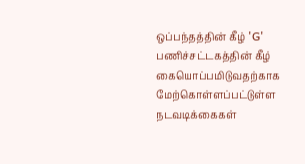ஒப்பந்தத்தின் கீழ் 'G' பணிச்சட்டகத்தின் கீழ் கையொப்பமிடுவதற்காக மேற்கொள்ளப்பட்டுள்ள நடவடிக்கைகள்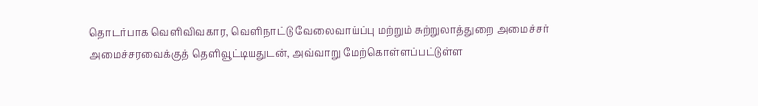தொடர்பாக வெளிவிவகார, வெளிநாட்டு வேலைவாய்ப்பு மற்றும் சுற்றுலாத்துறை அமைச்சர் அமைச்சரவைக்குத் தெளிவூட்டியதுடன், அவ்வாறு மேற்கொள்ளப்பட்டுள்ள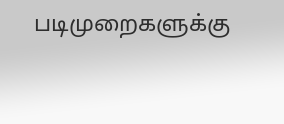படிமுறைகளுக்கு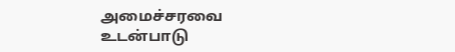அமைச்சரவை உடன்பாடு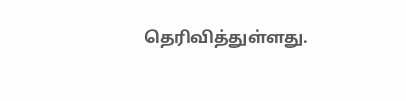தெரிவித்துள்ளது.